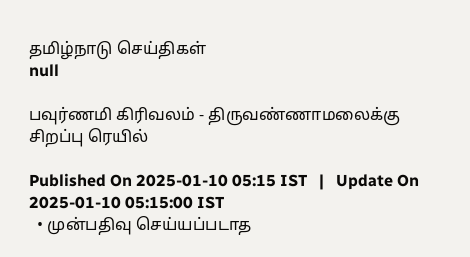தமிழ்நாடு செய்திகள்
null

பவுர்ணமி கிரிவலம் - திருவண்ணாமலைக்கு சிறப்பு ரெயில்

Published On 2025-01-10 05:15 IST   |   Update On 2025-01-10 05:15:00 IST
  • முன்பதிவு செய்யப்படாத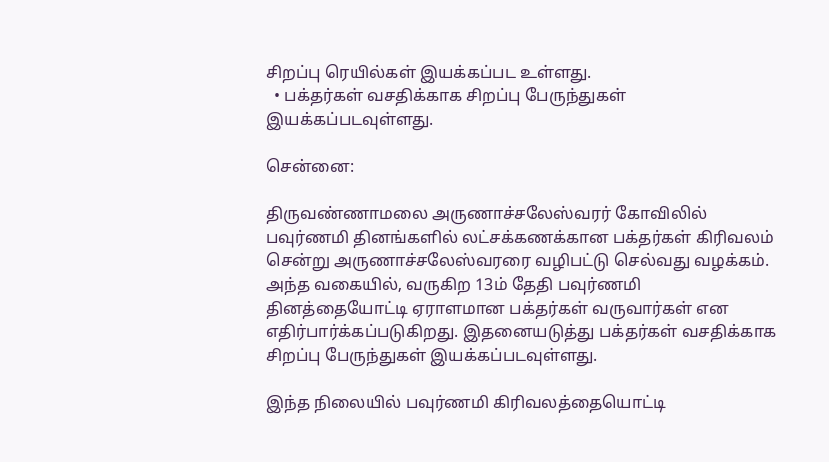சிறப்பு ரெயில்கள் இயக்கப்பட உள்ளது.
  • பக்தர்கள் வசதிக்காக சிறப்பு பேருந்துகள் இயக்கப்படவுள்ளது.

சென்னை:

திருவண்ணாமலை அருணாச்சலேஸ்வரர் கோவிலில் பவுர்ணமி தினங்களில் லட்சக்கணக்கான பக்தர்கள் கிரிவலம் சென்று அருணாச்சலேஸ்வரரை வழிபட்டு செல்வது வழக்கம். அந்த வகையில், வருகிற 13ம் தேதி பவுர்ணமி தினத்தையோட்டி ஏராளமான பக்தர்கள் வருவார்கள் என எதிர்பார்க்கப்படுகிறது. இதனையடுத்து பக்தர்கள் வசதிக்காக சிறப்பு பேருந்துகள் இயக்கப்படவுள்ளது.

இந்த நிலையில் பவுர்ணமி கிரிவலத்தையொட்டி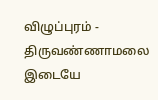விழுப்புரம் - திருவண்ணாமலை இடையே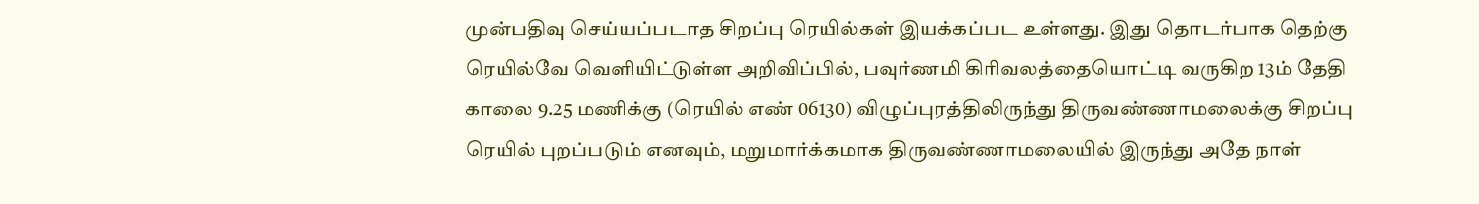முன்பதிவு செய்யப்படாத சிறப்பு ரெயில்கள் இயக்கப்பட உள்ளது. இது தொடர்பாக தெற்கு ரெயில்வே வெளியிட்டுள்ள அறிவிப்பில், பவுர்ணமி கிரிவலத்தையொட்டி வருகிற 13ம் தேதி காலை 9.25 மணிக்கு (ரெயில் எண் 06130) விழுப்புரத்திலிருந்து திருவண்ணாமலைக்கு சிறப்பு ரெயில் புறப்படும் எனவும், மறுமார்க்கமாக திருவண்ணாமலையில் இருந்து அதே நாள்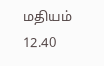மதியம் 12.40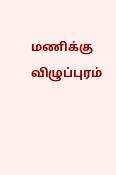மணிக்கு விழுப்புரம்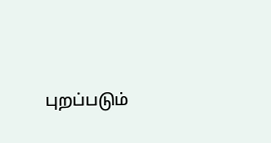புறப்படும்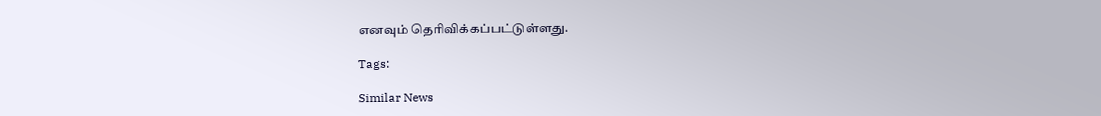எனவும் தெரிவிக்கப்பட்டுள்ளது.

Tags:

Similar News